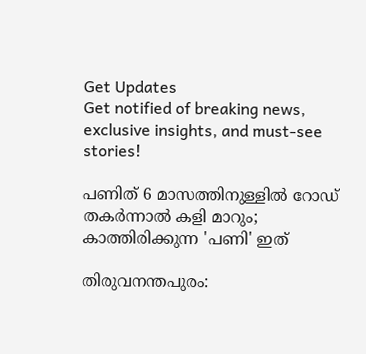Get Updates
Get notified of breaking news, exclusive insights, and must-see stories!

പണിത് 6 മാസത്തിനുള്ളിൽ റോഡ് തകർന്നാൽ കളി മാറും; കാത്തിരിക്കുന്ന 'പണി' ഇത്

തിരുവനന്തപുരം: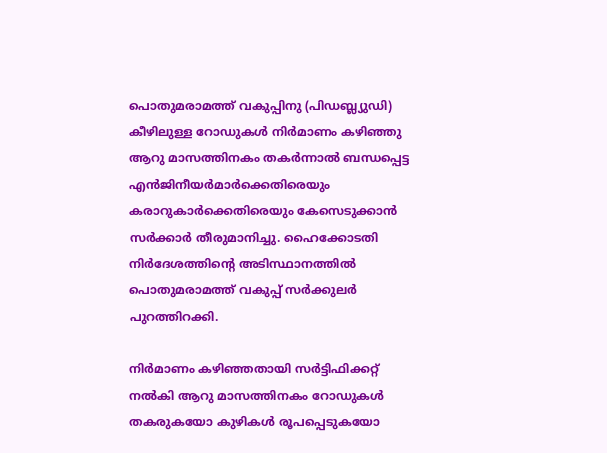പൊതുമരാമത്ത് വകുപ്പിനു (പിഡബ്ല്യുഡി) കീഴിലുള്ള റോഡുകൾ നിർമാണം കഴിഞ്ഞു ആറു മാസത്തിനകം തകർന്നാൽ ബന്ധപ്പെട്ട എൻജിനീയർമാർക്കെതിരെയും കരാറുകാർക്കെതിരെയും കേസെടുക്കാൻ സർക്കാർ തീരുമാനിച്ചു. ഹൈക്കോടതി നിർദേശത്തിന്റെ അടിസ്ഥാനത്തിൽ പൊതുമരാമത്ത് വകുപ്പ് സർക്കുലർ പുറത്തിറക്കി.

നിർമാണം കഴിഞ്ഞതായി സർട്ടിഫിക്കറ്റ് നൽകി ആറു മാസത്തിനകം റോഡുകൾ തകരുകയോ കുഴികൾ രൂപപ്പെടുകയോ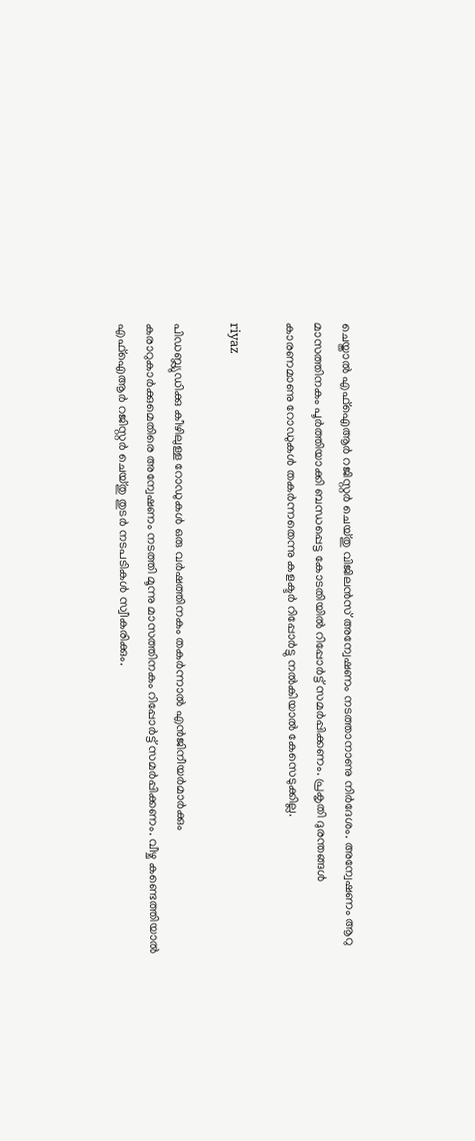ചെയ്താൽ എഫ്‌ഐആർ റജിസ്റ്റർ ചെയ്തു വിജിലൻസ് അന്വേഷണം നടത്താനാണു നിർദേശം. അന്വേഷണം ആറു മാസത്തിനകം പൂർത്തിയാക്കി ബന്ധപ്പെട്ട കോടതിയിൽ റിപ്പോർട്ട് സമർപ്പിക്കണം. പ്രകൃതി ദുരന്തങ്ങൾ കാരണമാണു റോഡുകൾ തകർന്നതെന്നു കളക്ടർ റിപ്പോർട്ടു നൽകിയാൽ കേസെടുക്കില്ല.

riyaz

പിഡബ്ല്യുഡിക്കു കീഴിലുള്ള റോഡുകൾ ഒരു വർഷത്തിനകം തകർന്നാൽ എൻജിനീയർമാർക്കും കരാറുകാർക്കുമെതിരെ അന്വേഷണം നടത്തി മൂന്നു മാസത്തിനകം റിപ്പോർട്ട് സമർപ്പിക്കണം. വീഴ്ച കണ്ടെത്തിയാൽ എഫ്‌ഐആർ റജിസ്റ്റർ ചെയ്തു തുടർ നടപടികൾ സ്വീകരിക്കും.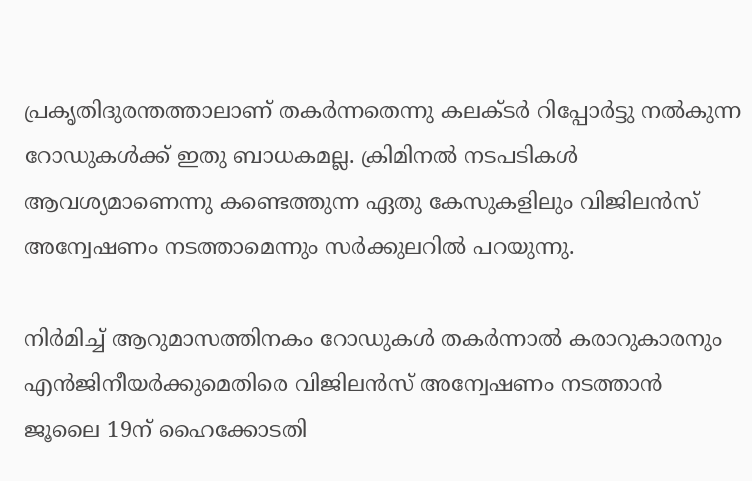പ്രകൃതിദുരന്തത്താലാണ് തകർന്നതെന്നു കലക്ടർ റിപ്പോർട്ടു നൽകുന്ന റോഡുകൾക്ക് ഇതു ബാധകമല്ല. ക്രിമിനൽ നടപടികൾ ആവശ്യമാണെന്നു കണ്ടെത്തുന്ന ഏതു കേസുകളിലും വിജിലൻസ് അന്വേഷണം നടത്താമെന്നും സർക്കുലറിൽ പറയുന്നു.

നിർമിച്ച് ആറുമാസത്തിനകം റോഡുകൾ തകർന്നാൽ കരാറുകാരനും എൻജിനീയർക്കുമെതിരെ വിജിലൻസ് അന്വേഷണം നടത്താൻ ജൂലൈ 19ന് ഹൈക്കോടതി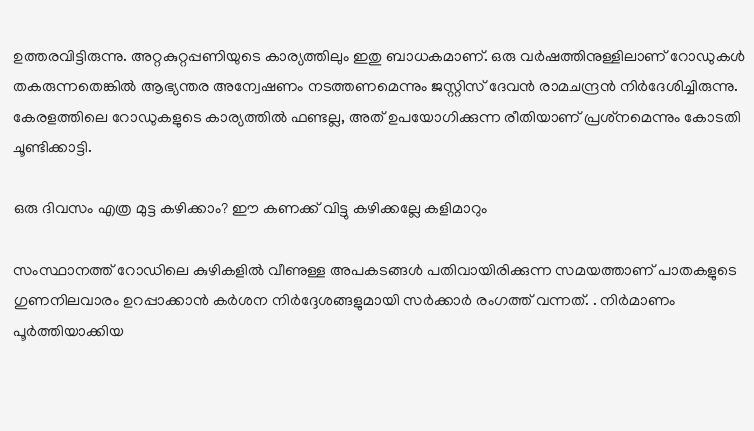ഉത്തരവിട്ടിരുന്നു. അറ്റകുറ്റപ്പണിയുടെ കാര്യത്തിലും ഇതു ബാധകമാണ്. ഒരു വർഷത്തിനുള്ളിലാണ് റോഡുകൾ തകരുന്നതെങ്കിൽ ആഭ്യന്തര അന്വേഷണം നടത്തണമെന്നും ജസ്റ്റിസ് ദേവൻ രാമചന്ദ്രൻ നിർദേശിച്ചിരുന്നു. കേരളത്തിലെ റോഡുകളുടെ കാര്യത്തിൽ ഫണ്ടല്ല, അത് ഉപയോഗിക്കുന്ന രീതിയാണ് പ്രശ്‌നമെന്നും കോടതി ചൂണ്ടിക്കാട്ടി.

ഒരു ദിവസം എത്ര മുട്ട കഴിക്കാം? ഈ കണക്ക് വിട്ടു കഴിക്കല്ലേ കളിമാറും

സംസ്ഥാനത്ത് റോഡിലെ കുഴികളിൽ വീണുള്ള അപകടങ്ങൾ പതിവായിരിക്കുന്ന സമയത്താണ് പാതകളുടെ ഗുണനിലവാരം ഉറപ്പാക്കാൻ കർശന നിർദ്ദേശങ്ങളുമായി സർക്കാർ രംഗത്ത് വന്നത്. . നിർമാണം പൂർത്തിയാക്കിയ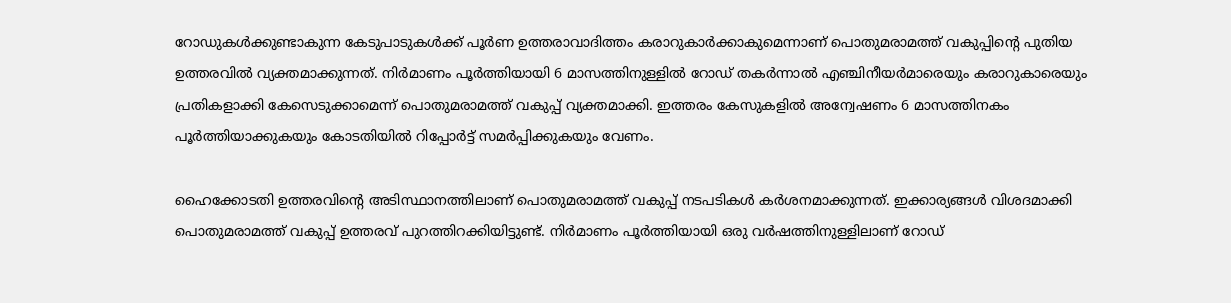റോഡുകൾക്കുണ്ടാകുന്ന കേടുപാടുകൾക്ക് പൂർണ ഉത്തരാവാദിത്തം കരാറുകാർക്കാകുമെന്നാണ് പൊതുമരാമത്ത് വകുപ്പിന്റെ പുതിയ ഉത്തരവിൽ വ്യക്തമാക്കുന്നത്. നിർമാണം പൂർത്തിയായി 6 മാസത്തിനുള്ളിൽ റോഡ് തകർന്നാൽ എഞ്ചിനീയർമാരെയും കരാറുകാരെയും പ്രതികളാക്കി കേസെടുക്കാമെന്ന് പൊതുമരാമത്ത് വകുപ്പ് വ്യക്തമാക്കി. ഇത്തരം കേസുകളിൽ അന്വേഷണം 6 മാസത്തിനകം പൂർത്തിയാക്കുകയും കോടതിയിൽ റിപ്പോർട്ട് സമർപ്പിക്കുകയും വേണം.

ഹൈക്കോടതി ഉത്തരവിന്റെ അടിസ്ഥാനത്തിലാണ് പൊതുമരാമത്ത് വകുപ്പ് നടപടികൾ കർശനമാക്കുന്നത്. ഇക്കാര്യങ്ങൾ വിശദമാക്കി പൊതുമരാമത്ത് വകുപ്പ് ഉത്തരവ് പുറത്തിറക്കിയിട്ടുണ്ട്. നിർമാണം പൂർത്തിയായി ഒരു വർഷത്തിനുള്ളിലാണ് റോഡ്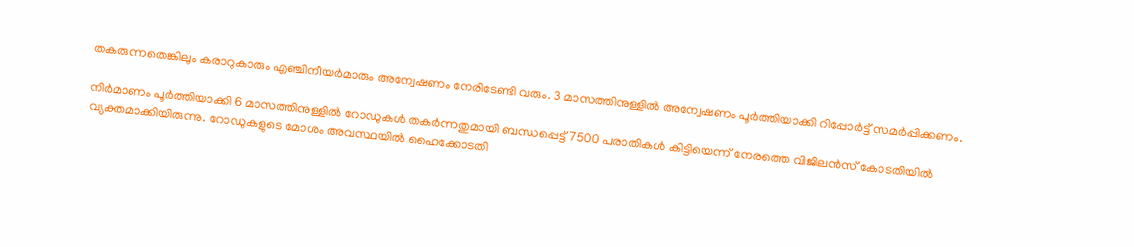തകരുന്നതെങ്കിലും കരാറുകാരും എഞ്ചിനീയർമാരും അന്വേഷണം നേരിടേണ്ടി വരും. 3 മാസത്തിനുള്ളിൽ അന്വേഷണം പൂർത്തിയാക്കി റിപ്പോർട്ട് സമർപ്പിക്കണം.

നിർമാണം പൂർത്തിയാക്കി 6 മാസത്തിനുള്ളിൽ റോഡുകൾ തകർന്നതുമായി ബന്ധപ്പെട്ട് 7500 പരാതികൾ കിട്ടിയെന്ന് നേരത്തെ വിജിലൻസ് കോടതിയിൽ വ്യക്തമാക്കിയിരുന്നു. റോഡുകളുടെ മോശം അവസ്ഥയിൽ ഹൈക്കോടതി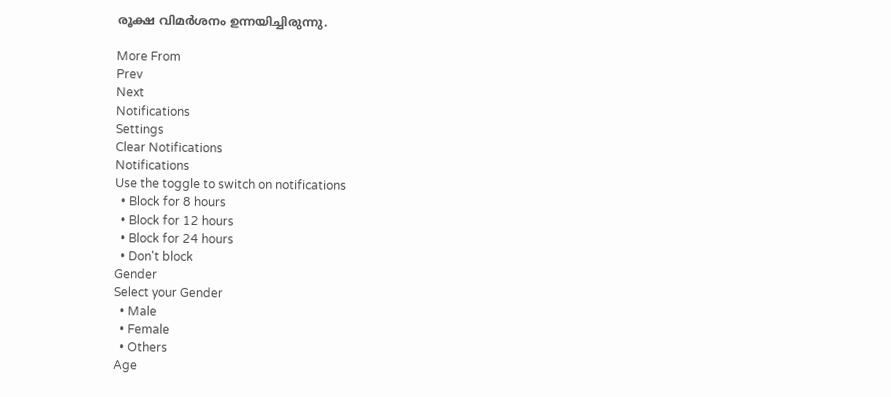രൂക്ഷ വിമർശനം ഉന്നയിച്ചിരുന്നു.

More From
Prev
Next
Notifications
Settings
Clear Notifications
Notifications
Use the toggle to switch on notifications
  • Block for 8 hours
  • Block for 12 hours
  • Block for 24 hours
  • Don't block
Gender
Select your Gender
  • Male
  • Female
  • Others
Age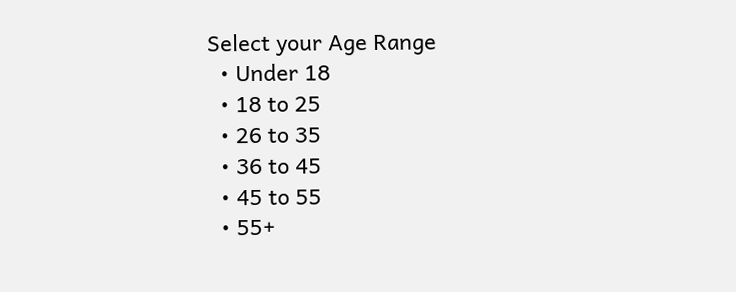Select your Age Range
  • Under 18
  • 18 to 25
  • 26 to 35
  • 36 to 45
  • 45 to 55
  • 55+